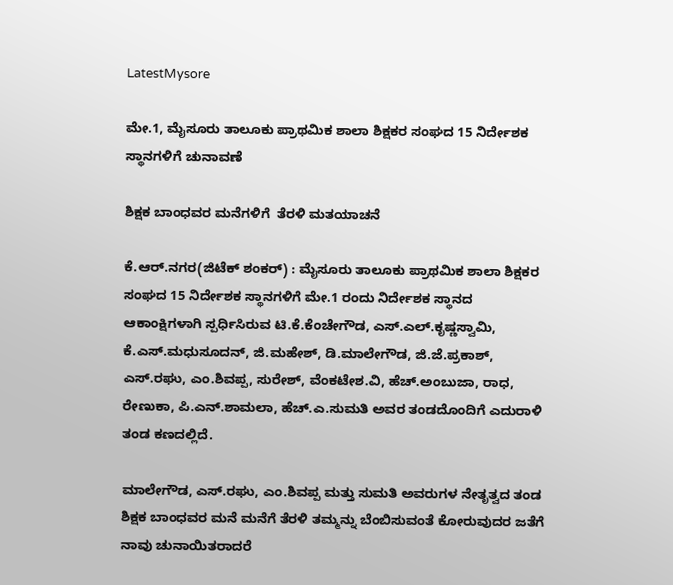LatestMysore

ಮೇ.1, ಮೈಸೂರು ತಾಲೂಕು ಪ್ರಾಥಮಿಕ‌ ಶಾಲಾ ಶಿಕ್ಷಕರ ಸಂಘದ 15 ನಿರ್ದೇಶಕ ಸ್ಥಾನಗಳಿಗೆ ಚುನಾವಣೆ

ಶಿಕ್ಷಕ ಬಾಂಧವರ ಮನೆಗಳಿಗೆ  ತೆರಳಿ ಮತಯಾಚನೆ

ಕೆ.ಆರ್.ನಗರ(ಜಿಟೆಕ್ ಶಂಕರ್) : ಮೈಸೂರು ತಾಲೂಕು ಪ್ರಾಥಮಿಕ‌ ಶಾಲಾ ಶಿಕ್ಷಕರ ಸಂಘದ 15 ನಿರ್ದೇಶಕ ಸ್ಥಾನಗಳಿಗೆ ಮೇ.1 ರಂದು ನಿರ್ದೇಶಕ ಸ್ಥಾನದ ಆಕಾಂಕ್ಷಿಗಳಾಗಿ ಸ್ಪರ್ಧಿಸಿರುವ ಟಿ.ಕೆ.ಕೆಂಚೇಗೌಡ, ಎಸ್.ಎಲ್.ಕೃಷ್ಣಸ್ವಾಮಿ, ಕೆ.ಎಸ್.ಮಧುಸೂದನ್, ಜಿ.ಮಹೇಶ್, ಡಿ.ಮಾಲೇಗೌಡ, ಜಿ.ಜೆ.ಪ್ರಕಾಶ್, ಎಸ್.ರಘು, ಎಂ.ಶಿವಪ್ಪ, ಸುರೇಶ್, ವೆಂಕಟೇಶ.ವಿ, ಹೆಚ್.ಅಂಬುಜಾ, ರಾಧ, ರೇಣುಕಾ, ಪಿ.ಎನ್.ಶಾಮಲಾ, ಹೆಚ್.ಎ.ಸುಮತಿ ಅವರ ತಂಡ‌ದೊಂದಿಗೆ ಎದುರಾಳಿ ತಂಡ ಕಣದಲ್ಲಿದೆ.

ಮಾಲೇಗೌಡ, ಎಸ್.ರಘು, ಎಂ.ಶಿವಪ್ಪ ಮತ್ತು ಸುಮತಿ ಅವರುಗಳ ನೇತೃತ್ವದ ತಂಡ ಶಿಕ್ಷಕ ಬಾಂಧವರ ಮನೆ ಮನೆಗೆ ತೆರಳಿ ತಮ್ಮನ್ನು ಬೆಂಬಿಸುವಂತೆ ಕೋರುವುದರ ಜತೆಗೆ ನಾವು ಚುನಾಯಿತರಾದರೆ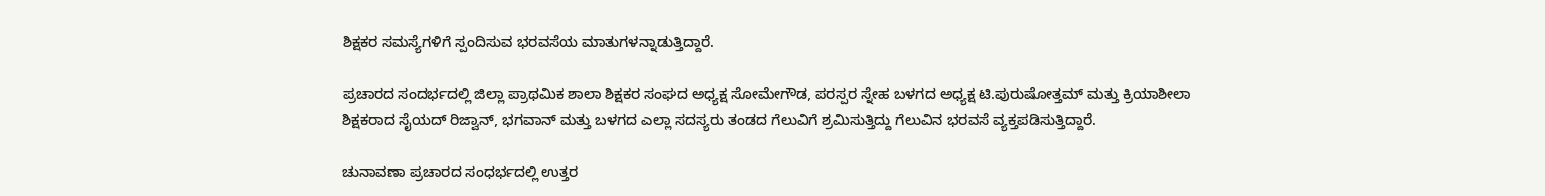ಶಿಕ್ಷಕರ‌ ಸಮಸ್ಯೆಗಳಿಗೆ ಸ್ಪಂದಿಸುವ ಭರವಸೆಯ ಮಾತುಗಳನ್ನಾಡುತ್ತಿದ್ದಾರೆ.

ಪ್ರಚಾರದ ಸಂದರ್ಭದಲ್ಲಿ ಜಿಲ್ಲಾ ಪ್ರಾಥಮಿಕ ಶಾಲಾ ಶಿಕ್ಷಕರ ಸಂಘದ ಅಧ್ಯಕ್ಷ ಸೋಮೇಗೌಡ, ಪರಸ್ಪರ ಸ್ನೇಹ ಬಳಗದ ಅಧ್ಯಕ್ಷ ಟಿ.ಪುರುಷೋತ್ತಮ್ ಮತ್ತು ಕ್ರಿಯಾಶೀಲಾ ಶಿಕ್ಷಕರಾದ ಸೈಯದ್ ರಿಜ್ವಾನ್, ಭಗವಾನ್ ಮತ್ತು ಬಳಗದ ಎಲ್ಲಾ ಸದಸ್ಯರು ತಂಡದ ಗೆಲುವಿಗೆ ಶ್ರಮಿಸುತ್ತಿದ್ದು ಗೆಲುವಿನ ಭರವಸೆ ವ್ಯಕ್ತಪಡಿಸುತ್ತಿದ್ದಾರೆ.

ಚುನಾವಣಾ ಪ್ರಚಾರದ ಸಂಧರ್ಭದಲ್ಲಿ ಉತ್ತರ‌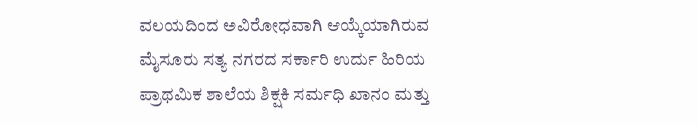ವಲಯದಿಂದ ಅವಿರೋಧವಾಗಿ ಆಯ್ಕೆಯಾಗಿರುವ ಮೈಸೂರು ಸತ್ಯ ನಗರದ ಸರ್ಕಾರಿ ಉರ್ದು ಹಿರಿಯ ಪ್ರಾಥಮಿಕ ಶಾಲೆಯ ಶಿಕ್ಷಕಿ ಸರ್ಮಧಿ ಖಾನಂ ಮತ್ತು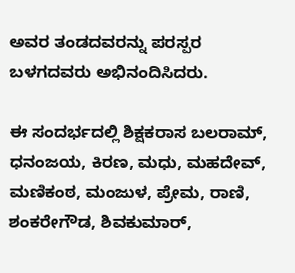ಅವರ ತಂಡದವರನ್ನು ಪರಸ್ಪರ ಬಳಗದವರು ಅಭಿನಂದಿಸಿದರು.

ಈ ಸಂದರ್ಭದಲ್ಲಿ ಶಿಕ್ಷಕರಾಸ ಬಲರಾಮ್, ಧನಂಜಯ, ಕಿರಣ, ಮಧು, ಮಹದೇವ್, ಮಣಿಕಂಠ, ಮಂಜುಳ, ಪ್ರೇಮ, ರಾಣಿ, ಶಂಕರೇಗೌಡ, ಶಿವಕುಮಾರ್,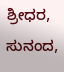ಶ್ರೀಧರ, ಸುನಂದ,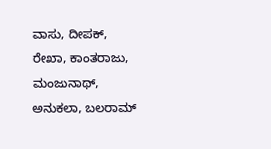ವಾಸು, ದೀಪಕ್, ರೇಖಾ, ಕಾಂತರಾಜು, ಮಂಜುನಾಥ್, ಅನುಕಲಾ, ಬಲರಾಮ್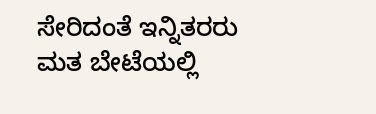ಸೇರಿದಂತೆ ಇನ್ನಿತರರು ಮತ ಬೇಟೆಯಲ್ಲಿ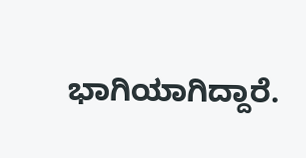ಭಾಗಿಯಾಗಿದ್ದಾರೆ.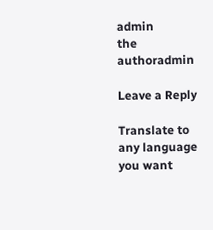admin
the authoradmin

Leave a Reply

Translate to any language you want